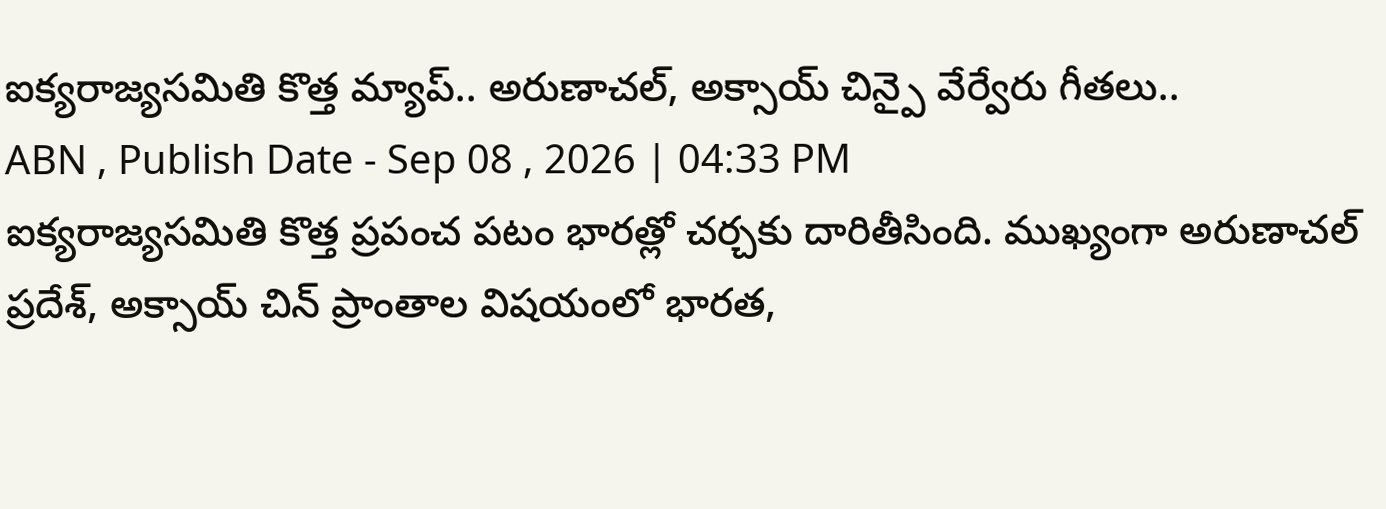ఐక్యరాజ్యసమితి కొత్త మ్యాప్.. అరుణాచల్, అక్సాయ్ చిన్పై వేర్వేరు గీతలు..
ABN , Publish Date - Sep 08 , 2026 | 04:33 PM
ఐక్యరాజ్యసమితి కొత్త ప్రపంచ పటం భారత్లో చర్చకు దారితీసింది. ముఖ్యంగా అరుణాచల్ ప్రదేశ్, అక్సాయ్ చిన్ ప్రాంతాల విషయంలో భారత,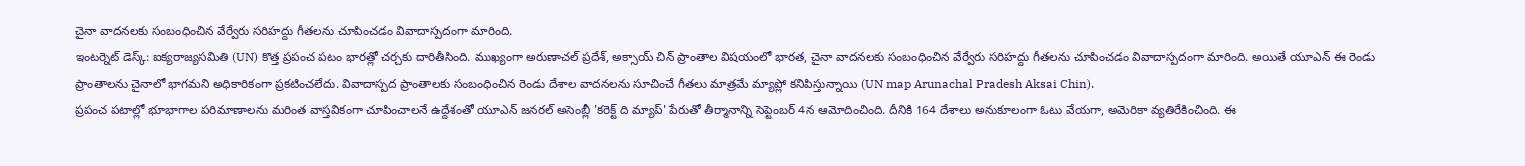చైనా వాదనలకు సంబంధించిన వేర్వేరు సరిహద్దు గీతలను చూపించడం వివాదాస్పదంగా మారింది.
ఇంటర్నెట్ డెస్క్: ఐక్యరాజ్యసమితి (UN) కొత్త ప్రపంచ పటం భారత్లో చర్చకు దారితీసింది. ముఖ్యంగా అరుణాచల్ ప్రదేశ్, అక్సాయ్ చిన్ ప్రాంతాల విషయంలో భారత, చైనా వాదనలకు సంబంధించిన వేర్వేరు సరిహద్దు గీతలను చూపించడం వివాదాస్పదంగా మారింది. అయితే యూఎన్ ఈ రెండు ప్రాంతాలను చైనాలో భాగమని అధికారికంగా ప్రకటించలేదు. వివాదాస్పద ప్రాంతాలకు సంబంధించిన రెండు దేశాల వాదనలను సూచించే గీతలు మాత్రమే మ్యాప్లో కనిపిస్తున్నాయి (UN map Arunachal Pradesh Aksai Chin).
ప్రపంచ పటాల్లో భూభాగాల పరిమాణాలను మరింత వాస్తవికంగా చూపించాలనే ఉద్దేశంతో యూఎన్ జనరల్ అసెంబ్లీ 'కరెక్ట్ ది మ్యాప్' పేరుతో తీర్మానాన్ని సెప్టెంబర్ 4న ఆమోదించింది. దీనికి 164 దేశాలు అనుకూలంగా ఓటు వేయగా, అమెరికా వ్యతిరేకించింది. ఈ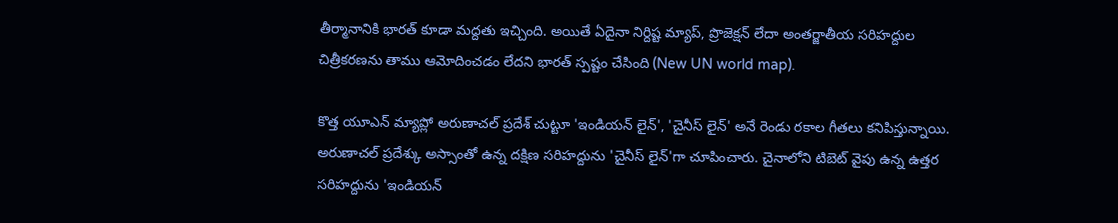తీర్మానానికి భారత్ కూడా మద్దతు ఇచ్చింది. అయితే ఏదైనా నిర్దిష్ట మ్యాప్, ప్రొజెక్షన్ లేదా అంతర్జాతీయ సరిహద్దుల చిత్రీకరణను తాము ఆమోదించడం లేదని భారత్ స్పష్టం చేసింది (New UN world map).

కొత్త యూఎన్ మ్యాప్లో అరుణాచల్ ప్రదేశ్ చుట్టూ 'ఇండియన్ లైన్', 'చైనీస్ లైన్' అనే రెండు రకాల గీతలు కనిపిస్తున్నాయి. అరుణాచల్ ప్రదేశ్కు అస్సాంతో ఉన్న దక్షిణ సరిహద్దును 'చైనీస్ లైన్'గా చూపించారు. చైనాలోని టిబెట్ వైపు ఉన్న ఉత్తర సరిహద్దును 'ఇండియన్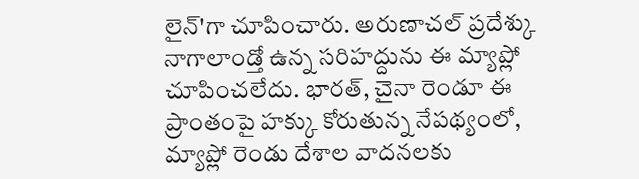లైన్'గా చూపించారు. అరుణాచల్ ప్రదేశ్కు నాగాలాండ్తో ఉన్న సరిహద్దును ఈ మ్యాప్లో చూపించలేదు. భారత్, చైనా రెండూ ఈ ప్రాంతంపై హక్కు కోరుతున్న నేపథ్యంలో, మ్యాప్లో రెండు దేశాల వాదనలకు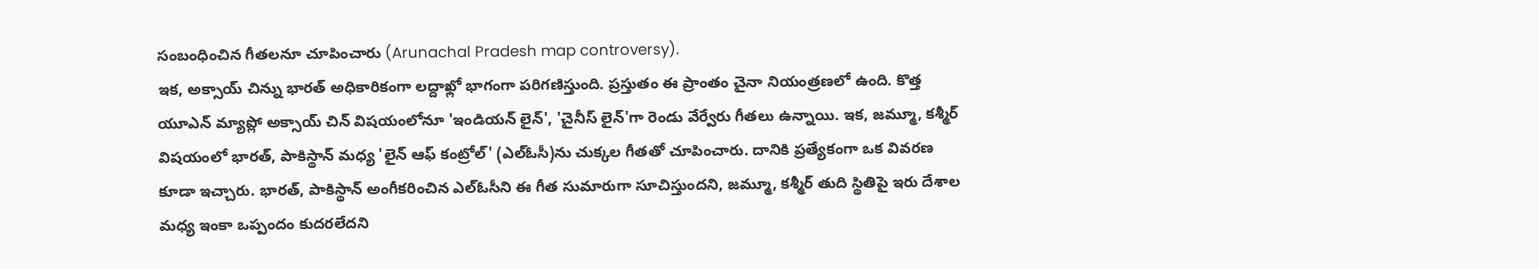సంబంధించిన గీతలనూ చూపించారు (Arunachal Pradesh map controversy).
ఇక, అక్సాయ్ చిన్ను భారత్ అధికారికంగా లద్దాఖ్లో భాగంగా పరిగణిస్తుంది. ప్రస్తుతం ఈ ప్రాంతం చైనా నియంత్రణలో ఉంది. కొత్త యూఎన్ మ్యాప్లో అక్సాయ్ చిన్ విషయంలోనూ 'ఇండియన్ లైన్', 'చైనీస్ లైన్'గా రెండు వేర్వేరు గీతలు ఉన్నాయి. ఇక, జమ్మూ, కశ్మీర్ విషయంలో భారత్, పాకిస్థాన్ మధ్య 'లైన్ ఆఫ్ కంట్రోల్' (ఎల్ఓసీ)ను చుక్కల గీతతో చూపించారు. దానికి ప్రత్యేకంగా ఒక వివరణ కూడా ఇచ్చారు. భారత్, పాకిస్థాన్ అంగీకరించిన ఎల్ఓసీని ఈ గీత సుమారుగా సూచిస్తుందని, జమ్మూ, కశ్మీర్ తుది స్థితిపై ఇరు దేశాల మధ్య ఇంకా ఒప్పందం కుదరలేదని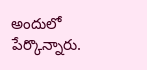అందులో పేర్కొన్నారు.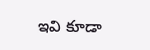ఇవి కూడా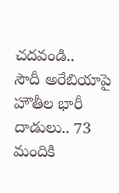చదవండి..
సౌదీ అరేబియాపై హౌతీల భారీ దాడులు.. 73 మందికి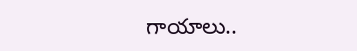గాయాలు..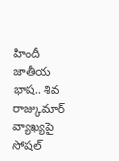హిందీ జాతీయ భాష.. శివ రాజ్కుమార్ వ్యాఖ్యపై సోషల్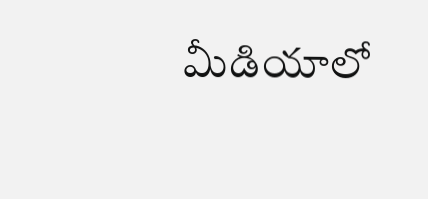మీడియాలో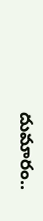దుమారం..